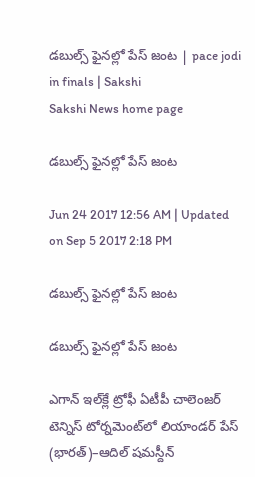డబుల్స్‌ ఫైనల్లో పేస్‌ జంట | pace jodi in finals | Sakshi
Sakshi News home page

డబుల్స్‌ ఫైనల్లో పేస్‌ జంట

Jun 24 2017 12:56 AM | Updated on Sep 5 2017 2:18 PM

డబుల్స్‌ ఫైనల్లో పేస్‌ జంట

డబుల్స్‌ ఫైనల్లో పేస్‌ జంట

ఎగాన్‌ ఇల్‌క్లే ట్రోఫీ ఏటీపీ చాలెంజర్‌ టెన్నిస్‌ టోర్నమెంట్‌లో లియాండర్‌ పేస్‌ (భారత్‌)–ఆదిల్‌ షమస్దీన్‌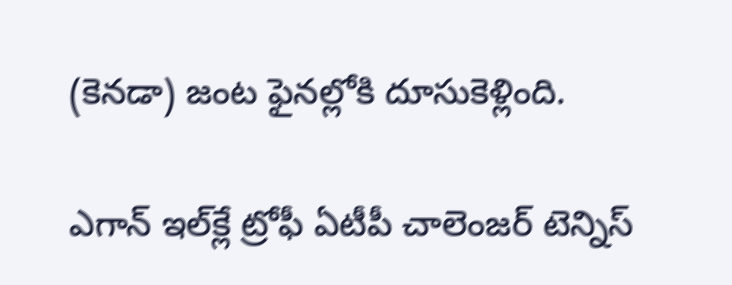(కెనడా) జంట ఫైనల్లోకి దూసుకెళ్లింది.

ఎగాన్‌ ఇల్‌క్లే ట్రోఫీ ఏటీపీ చాలెంజర్‌ టెన్నిస్‌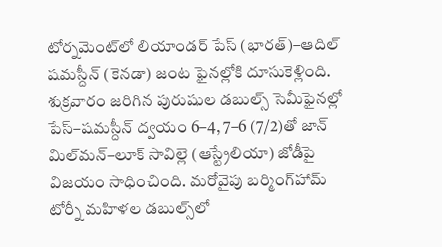టోర్నమెంట్‌లో లియాండర్‌ పేస్‌ (భారత్‌)–ఆదిల్‌ షమస్దీన్‌ (కెనడా) జంట ఫైనల్లోకి దూసుకెళ్లింది. శుక్రవారం జరిగిన పురుషుల డబుల్స్‌ సెమీఫైనల్లో పేస్‌–షమస్దీన్‌ ద్వయం 6–4, 7–6 (7/2)తో జాన్‌ మిల్‌మన్‌–లూక్‌ సావిల్లె (ఆస్ట్రేలియా) జోడీపై విజయం సాధించింది. మరోవైపు బర్మింగ్‌హామ్‌ టోర్నీ మహిళల డబుల్స్‌లో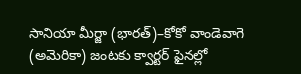సానియా మీర్జా (భారత్‌)–కోకో వాండెవాగె (అమెరికా) జంటకు క్వార్టర్‌ ఫైనల్లో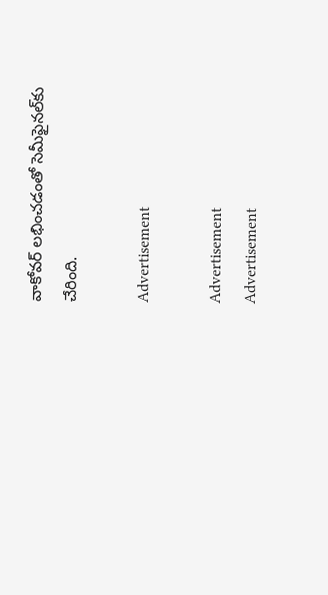వాకోవర్‌ లభించడంతో సెమీఫైనల్‌కు చేరింది.

Advertisement

Advertisement
Advertisement